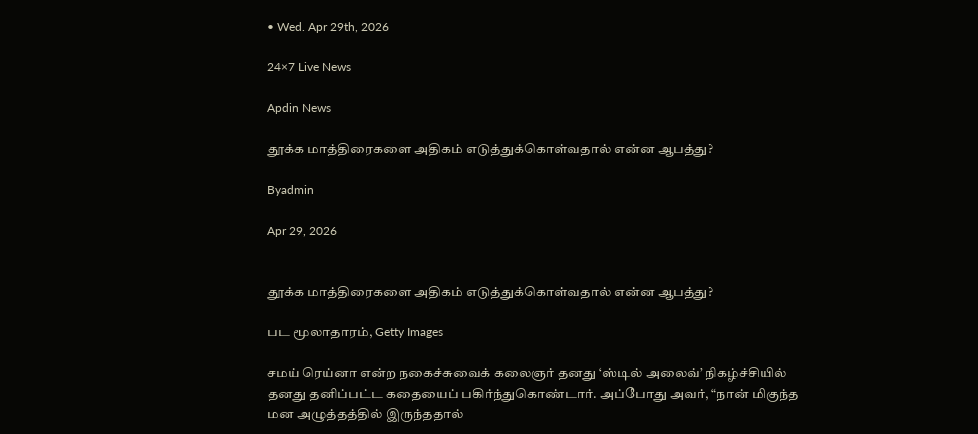• Wed. Apr 29th, 2026

24×7 Live News

Apdin News

தூக்க மாத்திரைகளை அதிகம் எடுத்துக்கொள்வதால் என்ன ஆபத்து?

Byadmin

Apr 29, 2026


தூக்க மாத்திரைகளை அதிகம் எடுத்துக்கொள்வதால் என்ன ஆபத்து?

பட மூலாதாரம், Getty Images

சமய் ரெய்னா என்ற நகைச்சுவைக் கலைஞர் தனது ‘ஸ்டில் அலைவ்’ நிகழ்ச்சியில் தனது தனிப்பட்ட கதையைப் பகிர்ந்துகொண்டார். அப்போது அவர், “நான் மிகுந்த மன அழுத்தத்தில் இருந்ததால்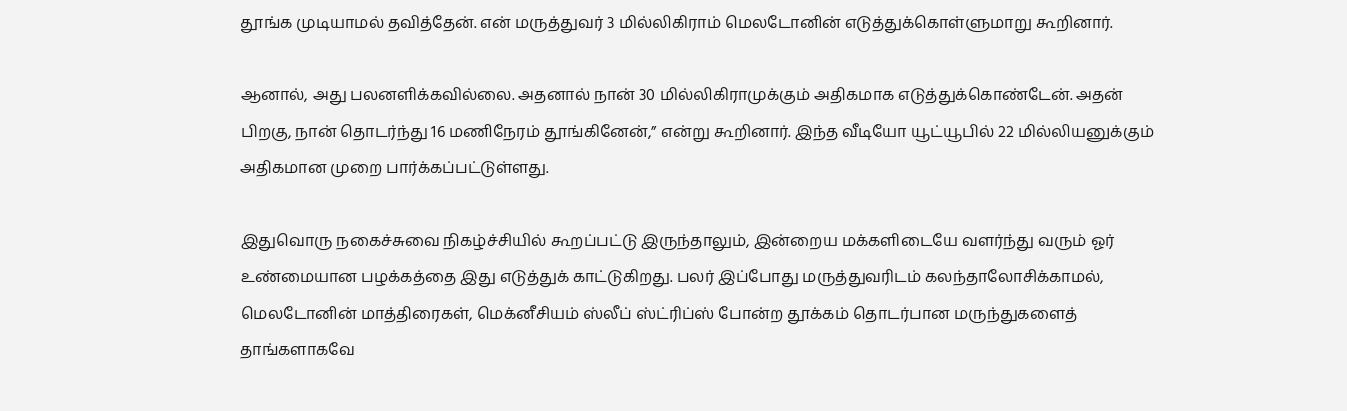தூங்க முடியாமல் தவித்தேன். என் மருத்துவர் 3 மில்லிகிராம் மெலடோனின் எடுத்துக்கொள்ளுமாறு கூறினார்.

ஆனால், அது பலனளிக்கவில்லை. அதனால் நான் 30 மில்லிகிராமுக்கும் அதிகமாக எடுத்துக்கொண்டேன். அதன் பிறகு, நான் தொடர்ந்து 16 மணிநேரம் தூங்கினேன்,” என்று கூறினார். இந்த வீடியோ யூட்யூபில் 22 மில்லியனுக்கும் அதிகமான முறை பார்க்கப்பட்டுள்ளது.

இதுவொரு நகைச்சுவை நிகழ்ச்சியில் கூறப்பட்டு இருந்தாலும், இன்றைய மக்களிடையே வளர்ந்து வரும் ஓர் உண்மையான பழக்கத்தை இது எடுத்துக் காட்டுகிறது. பலர் இப்போது மருத்துவரிடம் கலந்தாலோசிக்காமல், மெலடோனின் மாத்திரைகள், மெக்னீசியம் ஸ்லீப் ஸ்ட்ரிப்ஸ் போன்ற தூக்கம் தொடர்பான மருந்துகளைத் தாங்களாகவே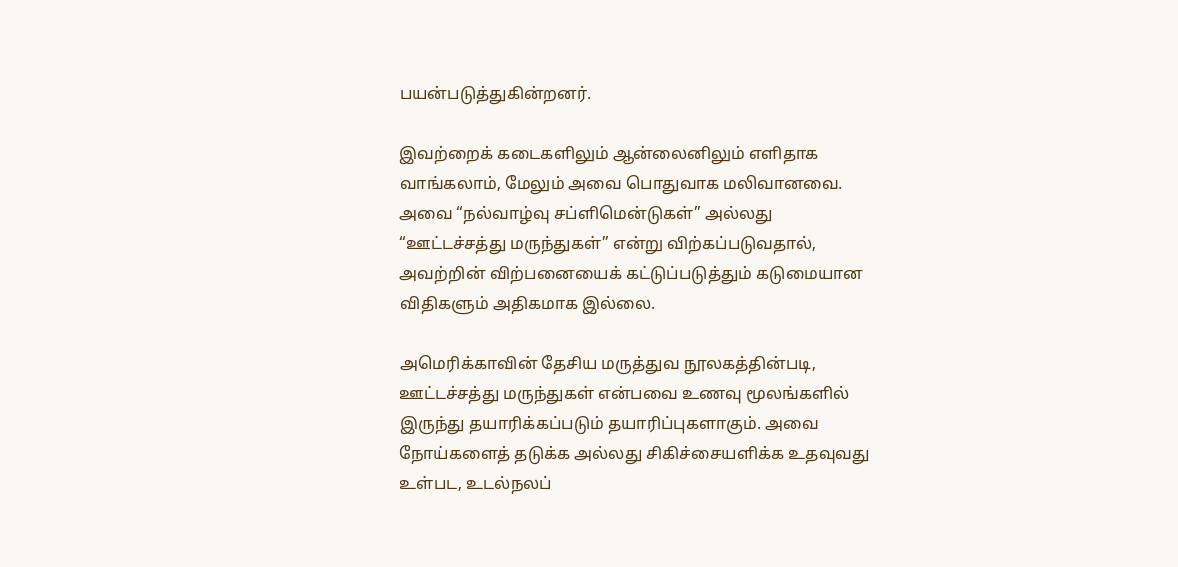பயன்படுத்துகின்றனர்.

இவற்றைக் கடைகளிலும் ஆன்லைனிலும் எளிதாக வாங்கலாம், மேலும் அவை பொதுவாக மலிவானவை. அவை “நல்வாழ்வு சப்ளிமென்டுகள்” அல்லது “ஊட்டச்சத்து மருந்துகள்” என்று விற்கப்படுவதால், அவற்றின் விற்பனையைக் கட்டுப்படுத்தும் கடுமையான விதிகளும் அதிகமாக இல்லை.

அமெரிக்காவின் தேசிய மருத்துவ நூலகத்தின்படி, ஊட்டச்சத்து மருந்துகள் என்பவை உணவு மூலங்களில் இருந்து தயாரிக்கப்படும் தயாரிப்புகளாகும். அவை நோய்களைத் தடுக்க அல்லது சிகிச்சையளிக்க உதவுவது உள்பட, உடல்நலப்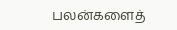பலன்களைத்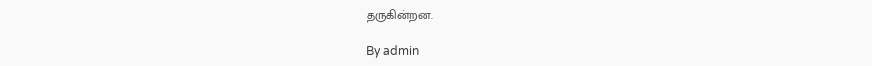தருகின்றன.

By admin